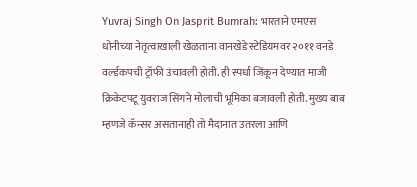Yuvraj Singh On Jasprit Bumrah: भारताने एमएस धोनीच्या नेतृत्वाखाली खेळताना वानखेडे स्टेडियमवर २०११ वनडे वर्ल्डकपची ट्रॉफी उंचावली होती. ही स्पर्धा जिंकून देण्यात माजी क्रिकेटपटू युवराज सिंगने मोलाची भूमिका बजावली होती. मुख्य बाब म्हणजे कॅन्सर असतानाही तो मैदानात उतरला आणि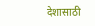देशासाठी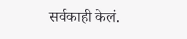सर्वकाही केलं.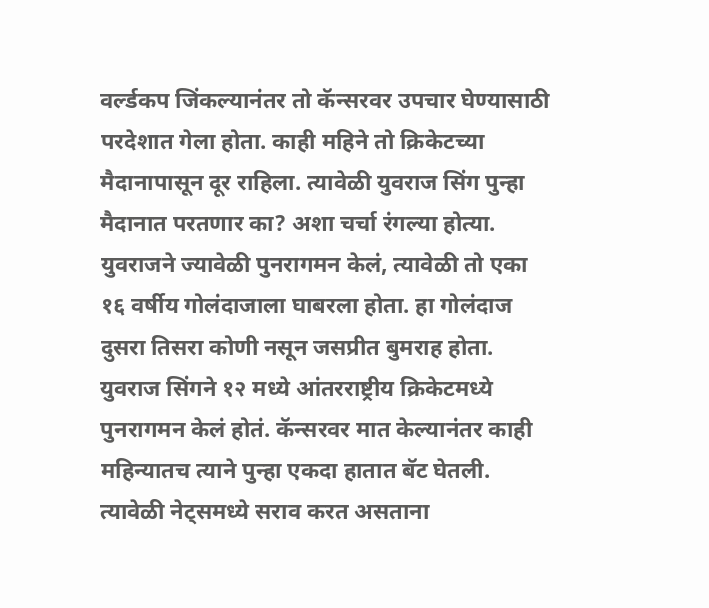वर्ल्डकप जिंकल्यानंतर तो कॅन्सरवर उपचार घेण्यासाठी परदेशात गेला होता. काही महिने तो क्रिकेटच्या मैदानापासून दूर राहिला. त्यावेळी युवराज सिंग पुन्हा मैदानात परतणार का? अशा चर्चा रंगल्या होत्या. युवराजने ज्यावेळी पुनरागमन केलं, त्यावेळी तो एका १६ वर्षीय गोलंदाजाला घाबरला होता. हा गोलंदाज दुसरा तिसरा कोणी नसून जसप्रीत बुमराह होता.
युवराज सिंगने १२ मध्ये आंतरराष्ट्रीय क्रिकेटमध्ये पुनरागमन केलं होतं. कॅन्सरवर मात केल्यानंतर काही महिन्यातच त्याने पुन्हा एकदा हातात बॅट घेतली. त्यावेळी नेट्समध्ये सराव करत असताना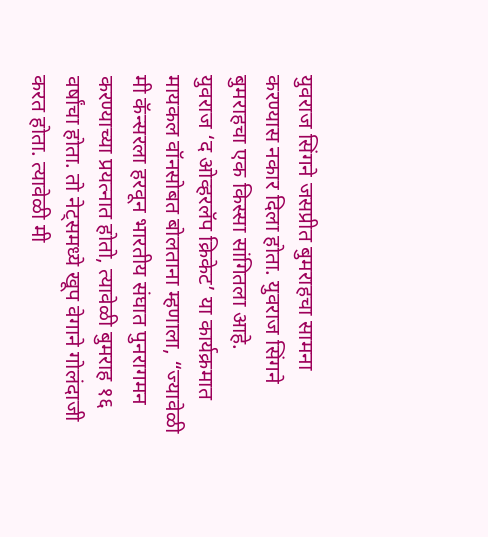युवराज सिंगने जसप्रीत बुमराहचा सामना करण्यास नकार दिला होता. युवराज सिंगने बुमराहचा एक किस्सा सांगितला आहे.
युवराज ‘द ओव्हरलॅप क्रिकेट’ या कार्यक्रमात मायकल वॉनसोबत बोलताना म्हणाला, “ज्यावेळी मी कॅन्सरला हरवून भारतीय संघात पुनरागमन करण्याच्या प्रयत्नात होतो, त्यावेळी बुमराह १६ वर्षांचा होता. तो नेट्समध्ये खूप वेगाने गोलंदाजी करत होता. त्यावेळी मी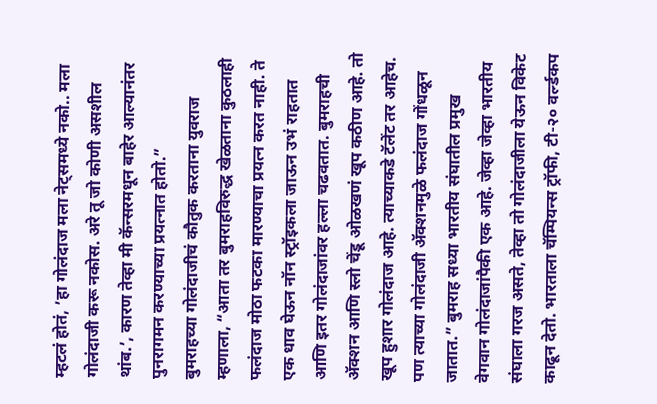म्हटलं होतं, ’हा गोलंदाज मला नेट्समध्ये नको.. मला गोलंदाजी करू नकोस. अरे तू जो कोणी असशील थांब.’, कारण तेव्हा मी कॅन्सरमधून बाहेर आल्यानंतर पुनरागमन करण्याच्या प्रयत्नात होतो.”
बुमराहच्या गोलंदाजीचं कौतुक करताना युवराज म्हणाला, “आता तर बुमराहविरुद्ध खेळताना कुठलाही फलंदाज मोठा फटका मारण्याचा प्रयत्न करत नाही. ते एक धाव घेऊन नॉन स्ट्रॉइकला जाऊन उभं राहतात आणि इतर गोलंदाजांवर हल्ला चढवतात. बुमराहची ॲक्शन आणि स्लो चेंडू ओळखणं खूप कठीण आहे. तो खूप हुशार गोलंदाज आहे. त्याच्याकडे टॅलेंट तर आहेच. पण त्याच्या गोलंदाजी ॲक्शनमुळे फलंदाज गोंधळून जातात.” बुमराह सध्या भारतीय संघातील प्रमुख वेगवान गोलंदाजांपैकी एक आहे. जेव्हा जेव्हा भारतीय संघाला गरज असते, तेव्हा तो गोलंदाजीला येऊन विकेट काढून देतो. भारताला चॅम्पियन्स ट्रॉफी, टी-२० वर्ल्डकप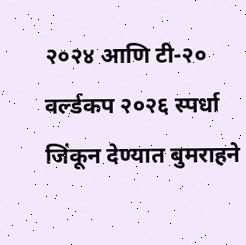२०२४ आणि टी-२० वर्ल्डकप २०२६ स्पर्धा जिंकून देण्यात बुमराहने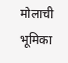मोलाची भूमिका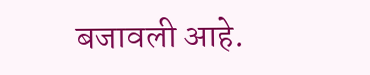बजावली आहे.